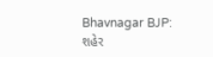Bhavnagar BJP: શહેર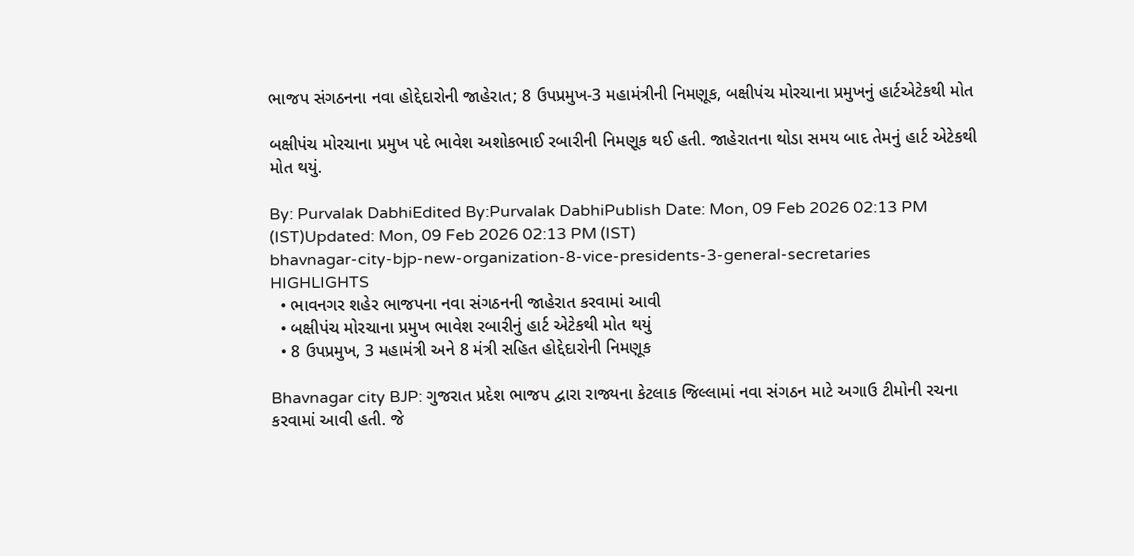ભાજપ સંગઠનના નવા હોદ્દેદારોની જાહેરાત; 8 ઉપપ્રમુખ-3 મહામંત્રીની નિમણૂક, બક્ષીપંચ મોરચાના પ્રમુખનું હાર્ટએટેકથી મોત

બક્ષીપંચ મોરચાના પ્રમુખ પદે ભાવેશ અશોકભાઈ રબારીની નિમણૂક થઈ હતી. જાહેરાતના થોડા સમય બાદ તેમનું હાર્ટ એટેકથી મોત થયું.

By: Purvalak DabhiEdited By:Purvalak DabhiPublish Date: Mon, 09 Feb 2026 02:13 PM (IST)Updated: Mon, 09 Feb 2026 02:13 PM (IST)
bhavnagar-city-bjp-new-organization-8-vice-presidents-3-general-secretaries
HIGHLIGHTS
  • ભાવનગર શહેર ભાજપના નવા સંગઠનની જાહેરાત કરવામાં આવી
  • બક્ષીપંચ મોરચાના પ્રમુખ ભાવેશ રબારીનું હાર્ટ એટેકથી મોત થયું
  • 8 ઉપપ્રમુખ, 3 મહામંત્રી અને 8 મંત્રી સહિત હોદ્દેદારોની નિમણૂક

Bhavnagar city BJP: ગુજરાત પ્રદેશ ભાજપ દ્વારા રાજ્યના કેટલાક જિલ્લામાં નવા સંગઠન માટે અગાઉ ટીમોની રચના કરવામાં આવી હતી. જે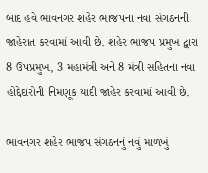બાદ હવે ભાવનગર શહેર ભાજપના નવા સંગઠનની જાહેરાત કરવામાં આવી છે. શહેર ભાજપ પ્રમુખ દ્વારા 8 ઉપપ્રમુખ, 3 મહામંત્રી અને 8 મંત્રી સહિતના નવા હોદ્દેદારોની નિમણૂક યાદી જાહેર કરવામાં આવી છે.

ભાવનગર શહેર ભાજપ સંગઠનનું નવું માળખું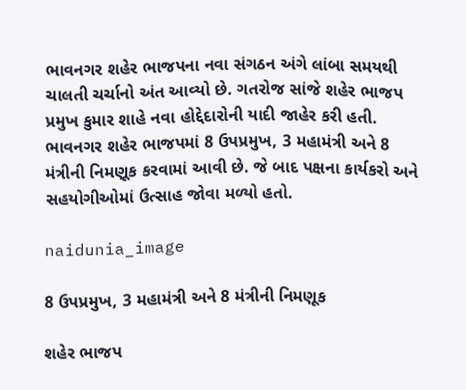ભાવનગર શહેર ભાજપના નવા સંગઠન અંગે લાંબા સમયથી ચાલતી ચર્ચાનો અંત આવ્યો છે. ગતરોજ સાંજે શહેર ભાજપ પ્રમુખ કુમાર શાહે નવા હોદ્દેદારોની યાદી જાહેર કરી હતી. ભાવનગર શહેર ભાજપમાં 8 ઉપપ્રમુખ, 3 મહામંત્રી અને 8 મંત્રીની નિમણૂક કરવામાં આવી છે. જે બાદ પક્ષના કાર્યકરો અને સહયોગીઓમાં ઉત્સાહ જોવા મળ્યો હતો.

naidunia_image

8 ઉપપ્રમુખ, 3 મહામંત્રી અને 8 મંત્રીની નિમણૂક

શહેર ભાજપ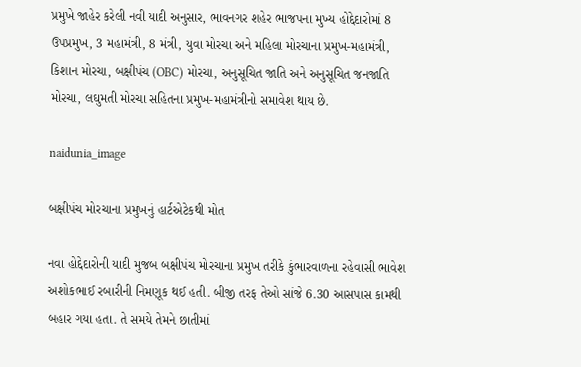પ્રમુખે જાહેર કરેલી નવી યાદી અનુસાર, ભાવનગર શહેર ભાજપના મુખ્ય હોદ્દેદારોમાં 8 ઉપપ્રમુખ, 3 મહામંત્રી, 8 મંત્રી, યુવા મોરચા અને મહિલા મોરચાના પ્રમુખ-મહામંત્રી, કિશાન મોરચા, બક્ષીપંચ (OBC) મોરચા, અનુસૂચિત જાતિ અને અનુસૂચિત જનજાતિ મોરચા, લઘુમતી મોરચા સહિતના પ્રમુખ-મહામંત્રીનો સમાવેશ થાય છે.

naidunia_image

બક્ષીપંચ મોરચાના પ્રમુખનું હાર્ટએટેકથી મોત

નવા હોદ્દેદારોની યાદી મુજબ બક્ષીપંચ મોરચાના પ્રમુખ તરીકે કુંભારવાળના રહેવાસી ભાવેશ અશોકભાઈ રબારીની નિમણૂક થઈ હતી. બીજી તરફ તેઓ સાંજે 6.30 આસપાસ કામથી બહાર ગયા હતા. તે સમયે તેમને છાતીમાં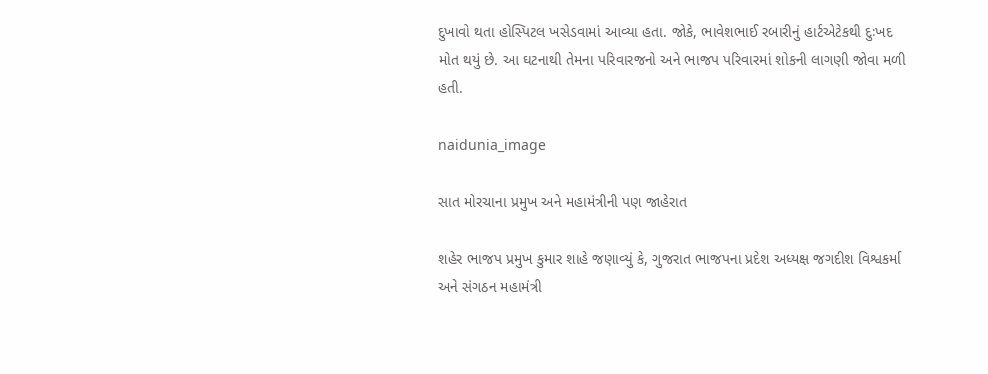દુખાવો થતા હોસ્પિટલ ખસેડવામાં આવ્યા હતા. જોકે, ભાવેશભાઈ રબારીનું હાર્ટએટેકથી દુઃખદ મોત થયું છે. આ ઘટનાથી તેમના પરિવારજનો અને ભાજપ પરિવારમાં શોકની લાગણી જોવા મળી હતી.

naidunia_image

સાત મોરચાના પ્રમુખ અને મહામંત્રીની પણ જાહેરાત

શહેર ભાજપ પ્રમુખ કુમાર શાહે જણાવ્યું કે, ગુજરાત ભાજપના પ્રદેશ અધ્યક્ષ જગદીશ વિશ્વકર્મા અને સંગઠન મહામંત્રી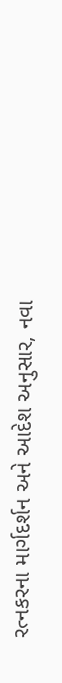રત્નકરના માર્ગદર્શન અને આદેશ અનુસાર, નવા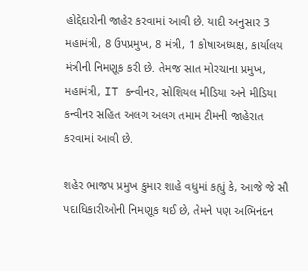હોદ્દેદારોની જાહેર કરવામાં આવી છે. યાદી અનુસાર 3 મહામંત્રી, 8 ઉપપ્રમુખ, 8 મંત્રી, 1 કોષાઅધ્યક્ષ, કાર્યાલય મંત્રીની નિમણૂક કરી છે. તેમજ સાત મોરચાના પ્રમુખ, મહામંત્રી, IT કન્વીનર, સોશિયલ મીડિયા અને મીડિયા કન્વીનર સહિત અલગ અલગ તમામ ટીમની જાહેરાત કરવામાં આવી છે.

શહેર ભાજપ પ્રમુખ કુમાર શાહે વધુમાં કહ્યું કે, આજે જે સૌ પદાધિકારીઓની નિમણૂક થઈ છે, તેમને પણ અભિનંદન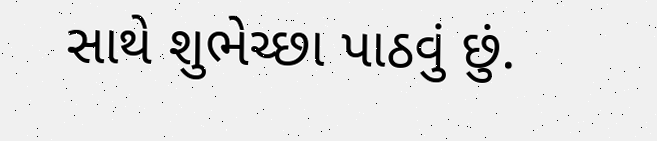સાથે શુભેચ્છા પાઠવું છું.